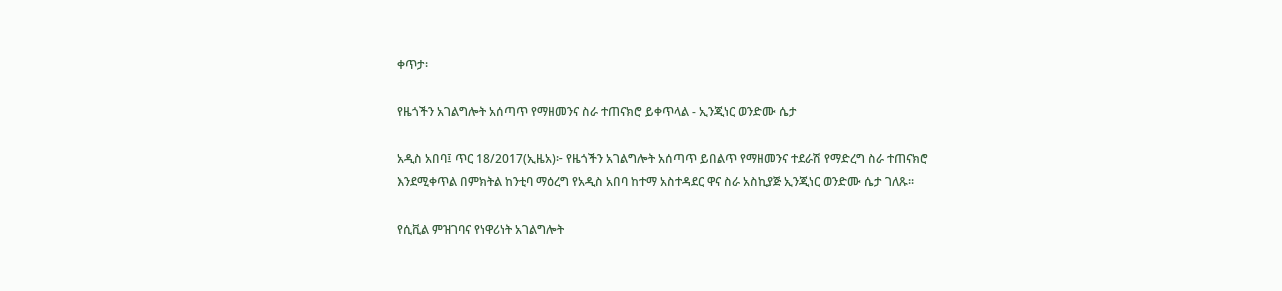ቀጥታ፡

የዜጎችን አገልግሎት አሰጣጥ የማዘመንና ስራ ተጠናክሮ ይቀጥላል - ኢንጂነር ወንድሙ ሴታ

አዲስ አበባ፤ ጥር 18/2017(ኢዜአ)፦ የዜጎችን አገልግሎት አሰጣጥ ይበልጥ የማዘመንና ተደራሽ የማድረግ ስራ ተጠናክሮ እንደሚቀጥል በምክትል ከንቲባ ማዕረግ የአዲስ አበባ ከተማ አስተዳደር ዋና ስራ አስኪያጅ ኢንጂነር ወንድሙ ሴታ ገለጹ።

የሲቪል ምዝገባና የነዋሪነት አገልግሎት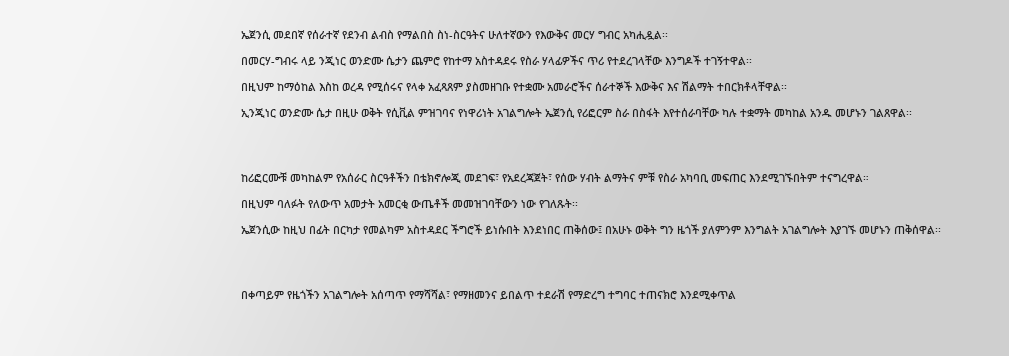ኤጀንሲ መደበኛ የሰራተኛ የደንብ ልብስ የማልበስ ስነ-ስርዓትና ሁለተኛውን የእውቅና መርሃ ግብር አካሒዷል፡፡

በመርሃ-ግብሩ ላይ ንጂነር ወንድሙ ሴታን ጨምሮ የከተማ አስተዳደሩ የስራ ሃላፊዎችና ጥሪ የተደረገላቸው እንግዶች ተገኝተዋል፡፡

በዚህም ከማዕከል እስከ ወረዳ የሚሰሩና የላቀ አፈጻጸም ያስመዘገቡ የተቋሙ አመራሮችና ሰራተኞች እውቅና እና ሽልማት ተበርክቶላቸዋል፡፡

ኢንጂነር ወንድሙ ሴታ በዚሁ ወቅት የሲቪል ምዝገባና የነዋሪነት አገልግሎት ኤጀንሲ የሪፎርም ስራ በስፋት እየተሰራባቸው ካሉ ተቋማት መካከል አንዱ መሆኑን ገልጸዋል፡፡




ከሪፎርሙቹ መካከልም የአሰራር ስርዓቶችን በቴክኖሎጂ መደገፍ፣ የአደረጃጀት፣ የሰው ሃብት ልማትና ምቹ የስራ አካባቢ መፍጠር እንደሚገኙበትም ተናግረዋል።

በዚህም ባለፉት የለውጥ አመታት አመርቂ ውጤቶች መመዝገባቸውን ነው የገለጹት፡፡

ኤጀንሲው ከዚህ በፊት በርካታ የመልካም አስተዳደር ችግሮች ይነሱበት እንደነበር ጠቅሰው፤ በአሁኑ ወቅት ግን ዜጎች ያለምንም እንግልት አገልግሎት እያገኙ መሆኑን ጠቅሰዋል፡፡




በቀጣይም የዜጎችን አገልግሎት አሰጣጥ የማሻሻል፣ የማዘመንና ይበልጥ ተደራሽ የማድረግ ተግባር ተጠናክሮ እንደሚቀጥል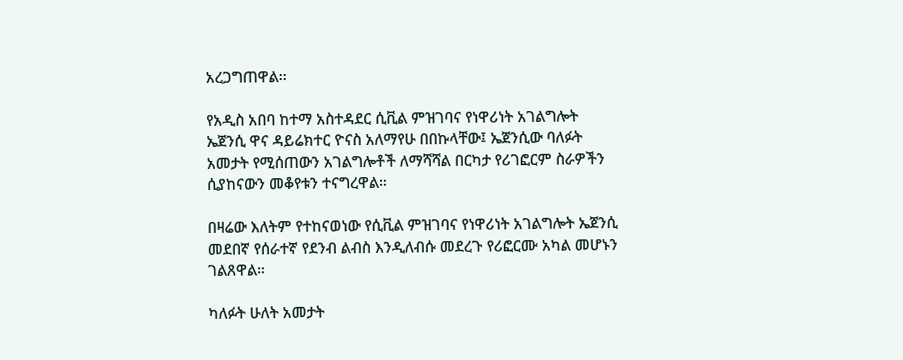አረጋግጠዋል፡፡

የአዲስ አበባ ከተማ አስተዳደር ሲቪል ምዝገባና የነዋሪነት አገልግሎት ኤጀንሲ ዋና ዳይሬክተር ዮናስ አለማየሁ በበኩላቸው፤ ኤጀንሲው ባለፉት አመታት የሚሰጠውን አገልግሎቶች ለማሻሻል በርካታ የሪገፎርም ስራዎችን ሲያከናውን መቆየቱን ተናግረዋል።

በዛሬው እለትም የተከናወነው የሲቪል ምዝገባና የነዋሪነት አገልግሎት ኤጀንሲ መደበኛ የሰራተኛ የደንብ ልብስ እንዲለብሱ መደረጉ የሪፎርሙ አካል መሆኑን ገልጸዋል።

ካለፉት ሁለት አመታት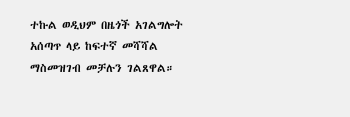ተኩል ወዲህም በዜጎች አገልግሎት አሰጣጥ ላይ ከፍተኛ መሻሻል ማስመዝገብ መቻሉን ገልጸዋል።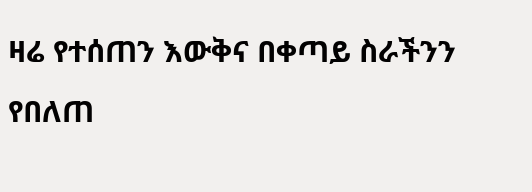ዛሬ የተሰጠን እውቅና በቀጣይ ስራችንን የበለጠ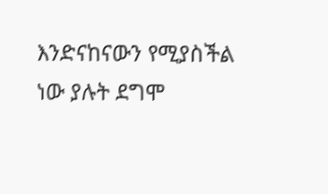እንድናከናውን የሚያስችል ነው ያሉት ደግሞ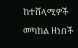ከተሸላሚዎች መካከል ዘነበች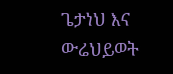ጌታነህ እና ውሬህይወት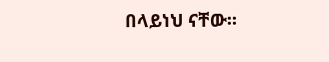በላይነህ ናቸው።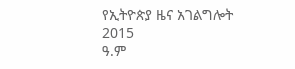የኢትዮጵያ ዜና አገልግሎት
2015
ዓ.ም